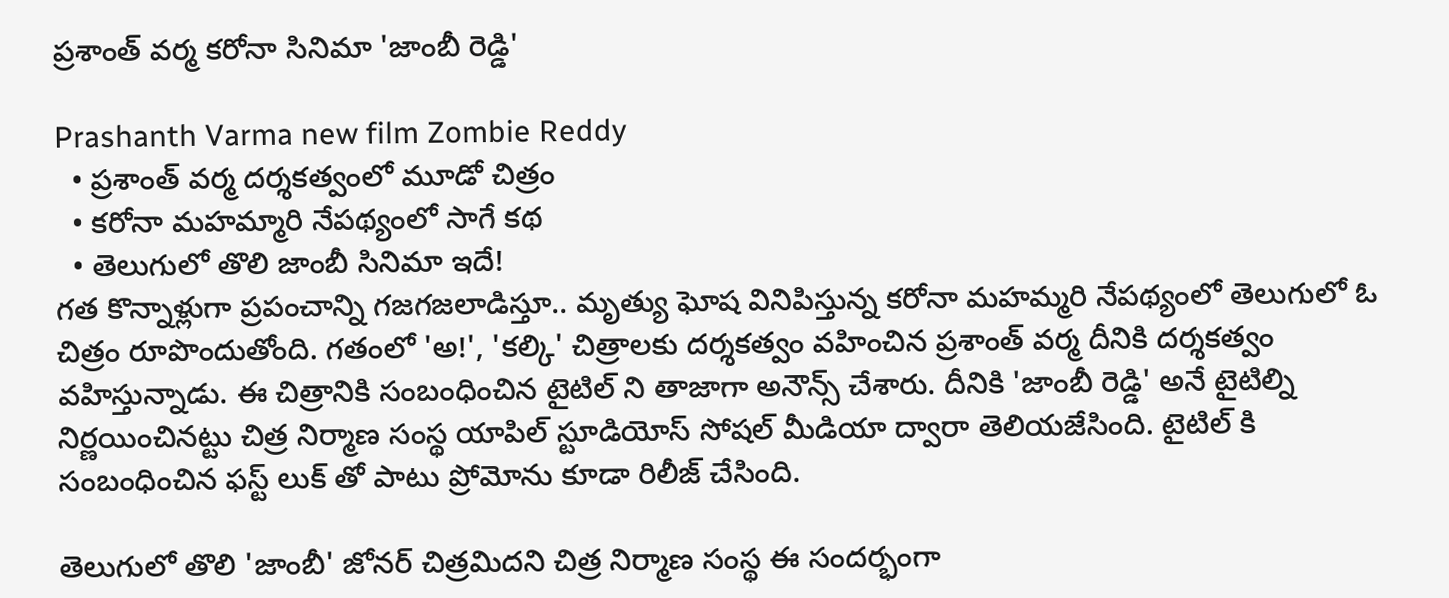ప్రశాంత్ వర్మ కరోనా సినిమా 'జాంబీ రెడ్డి'

Prashanth Varma new film Zombie Reddy
  • ప్రశాంత్ వర్మ దర్శకత్వంలో మూడో చిత్రం
  • కరోనా మహమ్మారి నేపథ్యంలో సాగే కథ
  • తెలుగులో తొలి జాంబీ సినిమా ఇదే!
గత కొన్నాళ్లుగా ప్రపంచాన్ని గజగజలాడిస్తూ.. మృత్యు ఘోష వినిపిస్తున్న కరోనా మహమ్మరి నేపథ్యంలో తెలుగులో ఓ చిత్రం రూపొందుతోంది. గతంలో 'అ!', 'కల్కి' చిత్రాలకు దర్శకత్వం వహించిన ప్రశాంత్ వర్మ దీనికి దర్శకత్వం వహిస్తున్నాడు. ఈ చిత్రానికి సంబంధించిన టైటిల్ ని తాజాగా అనౌన్స్ చేశారు. దీనికి 'జాంబీ రెడ్డి' అనే టైటిల్ని నిర్ణయించినట్టు చిత్ర నిర్మాణ సంస్థ యాపిల్ స్టూడియోస్ సోషల్ మీడియా ద్వారా తెలియజేసింది. టైటిల్ కి సంబంధించిన ఫస్ట్ లుక్ తో పాటు ప్రోమోను కూడా రిలీజ్ చేసింది.

తెలుగులో తొలి 'జాంబీ' జోనర్ చిత్రమిదని చిత్ర నిర్మాణ సంస్థ ఈ సందర్భంగా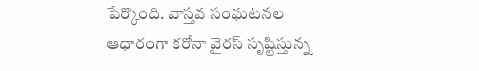పేర్కొంది. వాస్తవ సంఘటనల ఆధారంగా కరోనా వైరస్ సృష్టిస్తున్న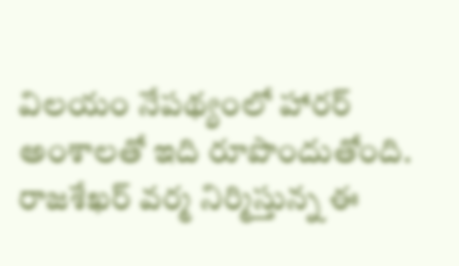విలయం నేపథ్యంలో హారర్ అంశాలతో ఇది రూపొందుతోంది. రాజశేఖర్ వర్మ నిర్మిస్తున్న ఈ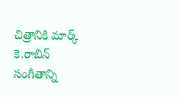చిత్రానికి మార్క్ కె.రాబిన్ సంగీతాన్ని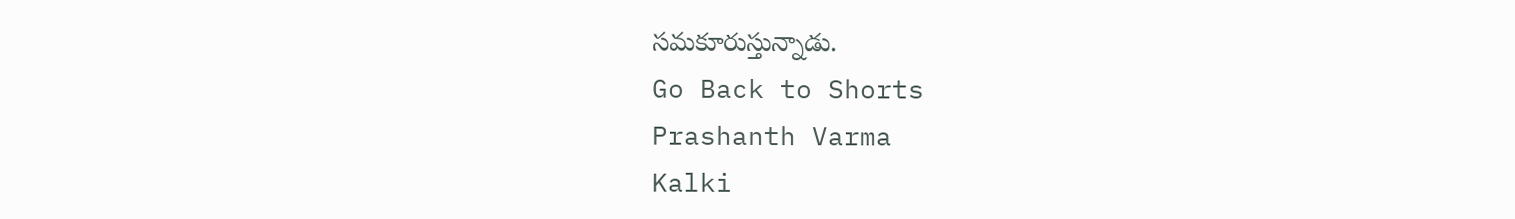సమకూరుస్తున్నాడు.
Go Back to Shorts
Prashanth Varma
Kalki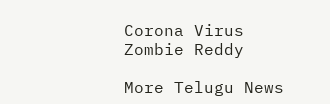Corona Virus
Zombie Reddy

More Telugu News